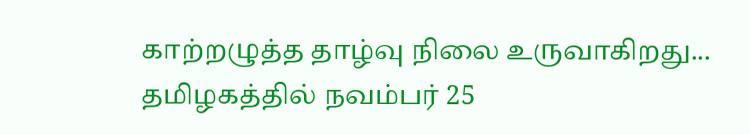காற்றழுத்த தாழ்வு நிலை உருவாகிறது... தமிழகத்தில் நவம்பர் 25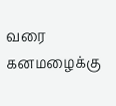வரை கனமழைக்கு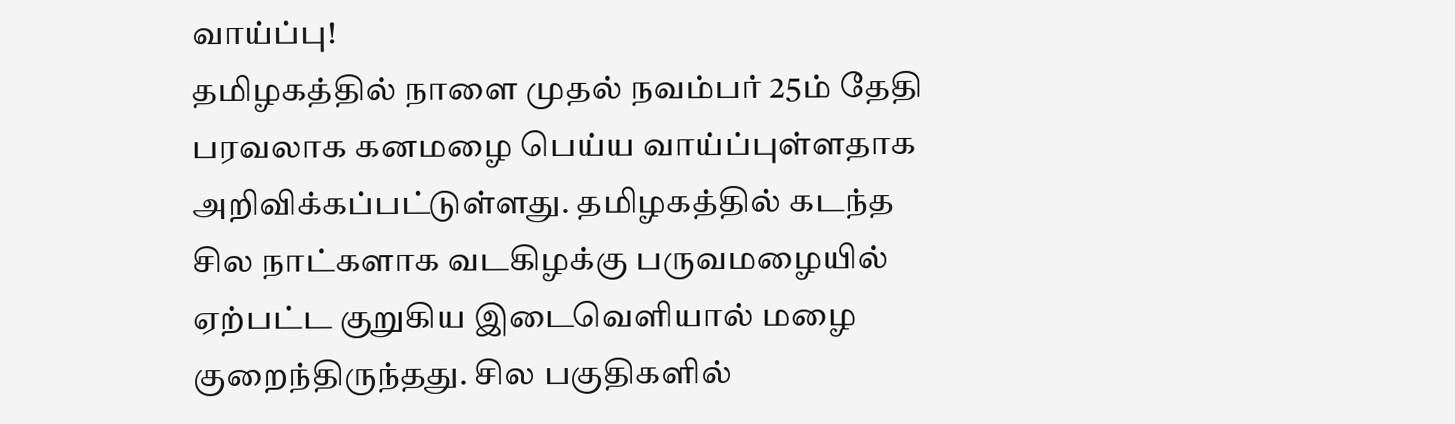வாய்ப்பு!
தமிழகத்தில் நாளை முதல் நவம்பர் 25ம் தேதி பரவலாக கனமழை பெய்ய வாய்ப்புள்ளதாக அறிவிக்கப்பட்டுள்ளது. தமிழகத்தில் கடந்த சில நாட்களாக வடகிழக்கு பருவமழையில் ஏற்பட்ட குறுகிய இடைவெளியால் மழை குறைந்திருந்தது. சில பகுதிகளில்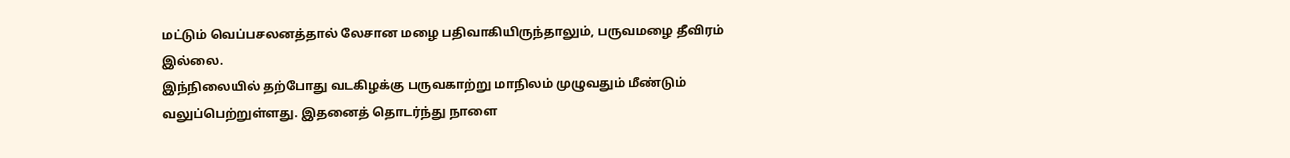மட்டும் வெப்பசலனத்தால் லேசான மழை பதிவாகியிருந்தாலும், பருவமழை தீவிரம் இல்லை.
இந்நிலையில் தற்போது வடகிழக்கு பருவகாற்று மாநிலம் முழுவதும் மீண்டும் வலுப்பெற்றுள்ளது. இதனைத் தொடர்ந்து நாளை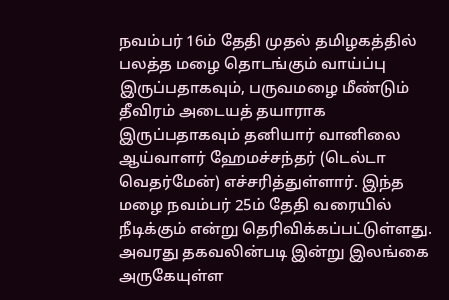நவம்பர் 16ம் தேதி முதல் தமிழகத்தில் பலத்த மழை தொடங்கும் வாய்ப்பு இருப்பதாகவும், பருவமழை மீண்டும் தீவிரம் அடையத் தயாராக இருப்பதாகவும் தனியார் வானிலை ஆய்வாளர் ஹேமச்சந்தர் (டெல்டா வெதர்மேன்) எச்சரித்துள்ளார். இந்த மழை நவம்பர் 25ம் தேதி வரையில் நீடிக்கும் என்று தெரிவிக்கப்பட்டுள்ளது.
அவரது தகவலின்படி இன்று இலங்கை அருகேயுள்ள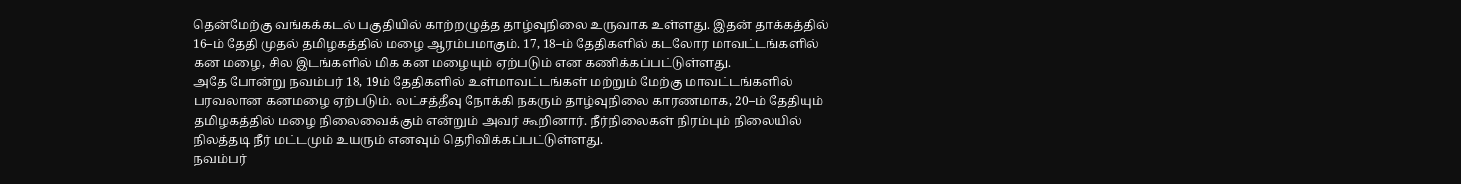தென்மேற்கு வங்கக்கடல் பகுதியில் காற்றழுத்த தாழ்வுநிலை உருவாக உள்ளது. இதன் தாக்கத்தில் 16–ம் தேதி முதல் தமிழகத்தில் மழை ஆரம்பமாகும். 17, 18–ம் தேதிகளில் கடலோர மாவட்டங்களில் கன மழை, சில இடங்களில் மிக கன மழையும் ஏற்படும் என கணிக்கப்பட்டுள்ளது.
அதே போன்று நவம்பர் 18, 19ம் தேதிகளில் உள்மாவட்டங்கள் மற்றும் மேற்கு மாவட்டங்களில் பரவலான கனமழை ஏற்படும். லட்சத்தீவு நோக்கி நகரும் தாழ்வுநிலை காரணமாக, 20–ம் தேதியும் தமிழகத்தில் மழை நிலைவைக்கும் என்றும் அவர் கூறினார். நீர்நிலைகள் நிரம்பும் நிலையில் நிலத்தடி நீர் மட்டமும் உயரும் எனவும் தெரிவிக்கப்பட்டுள்ளது.
நவம்பர்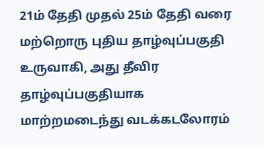21ம் தேதி முதல் 25ம் தேதி வரை மற்றொரு புதிய தாழ்வுப்பகுதி உருவாகி, அது தீவிர தாழ்வுப்பகுதியாக மாற்றமடைந்து வடக்கடலோரம்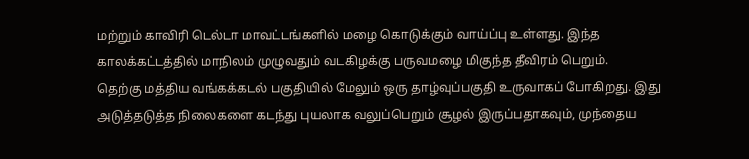மற்றும் காவிரி டெல்டா மாவட்டங்களில் மழை கொடுக்கும் வாய்ப்பு உள்ளது. இந்த காலக்கட்டத்தில் மாநிலம் முழுவதும் வடகிழக்கு பருவமழை மிகுந்த தீவிரம் பெறும்.
தெற்கு மத்திய வங்கக்கடல் பகுதியில் மேலும் ஒரு தாழ்வுப்பகுதி உருவாகப் போகிறது. இது அடுத்தடுத்த நிலைகளை கடந்து புயலாக வலுப்பெறும் சூழல் இருப்பதாகவும், முந்தைய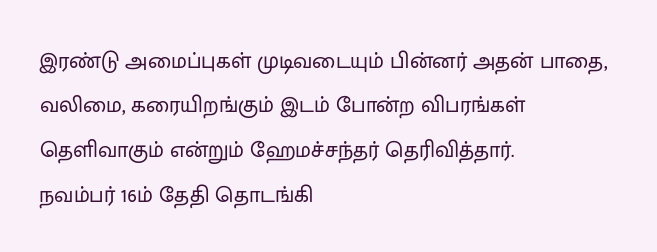இரண்டு அமைப்புகள் முடிவடையும் பின்னர் அதன் பாதை, வலிமை, கரையிறங்கும் இடம் போன்ற விபரங்கள் தெளிவாகும் என்றும் ஹேமச்சந்தர் தெரிவித்தார்.
நவம்பர் 16ம் தேதி தொடங்கி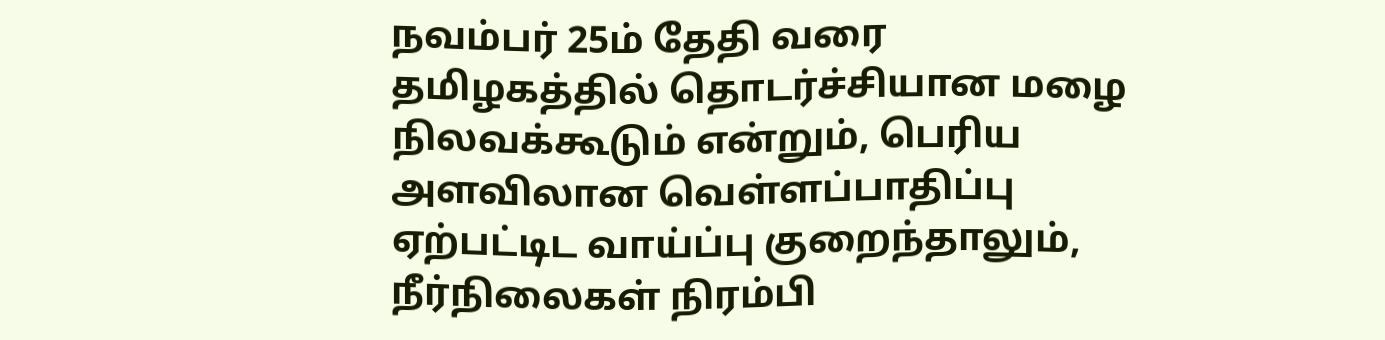நவம்பர் 25ம் தேதி வரை தமிழகத்தில் தொடர்ச்சியான மழை நிலவக்கூடும் என்றும், பெரிய அளவிலான வெள்ளப்பாதிப்பு ஏற்பட்டிட வாய்ப்பு குறைந்தாலும், நீர்நிலைகள் நிரம்பி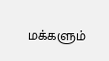மக்களும்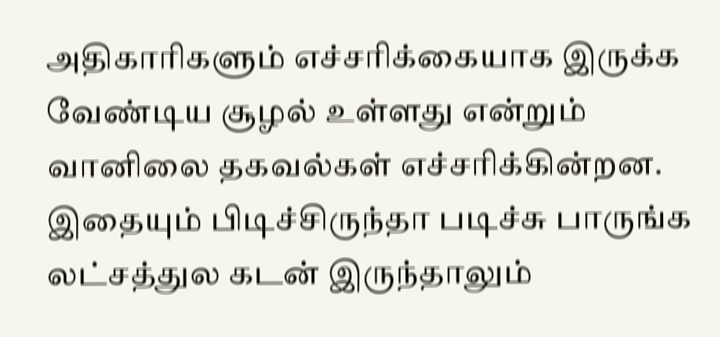அதிகாரிகளும் எச்சரிக்கையாக இருக்க வேண்டிய சூழல் உள்ளது என்றும் வானிலை தகவல்கள் எச்சரிக்கின்றன.
இதையும் பிடிச்சிருந்தா படிச்சு பாருங்க
லட்சத்துல கடன் இருந்தாலும்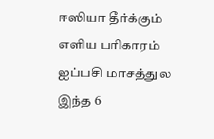ஈஸியா தீர்க்கும் எளிய பரிகாரம்
ஐப்பசி மாசத்துல இந்த 6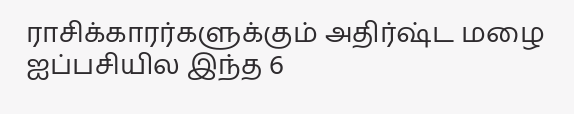ராசிக்காரர்களுக்கும் அதிர்ஷ்ட மழை
ஐப்பசியில இந்த 6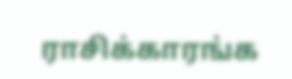ராசிக்காரங்க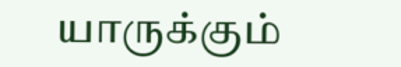யாருக்கும்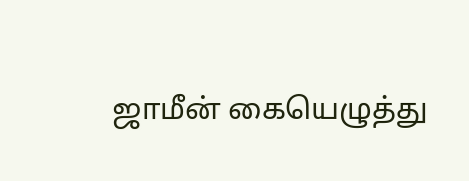ஜாமீன் கையெழுத்து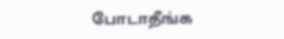போடாதீங்க